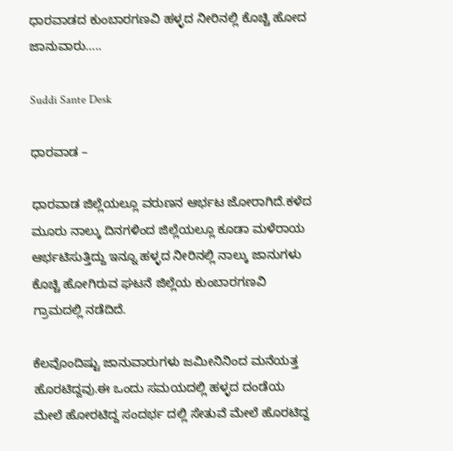ಧಾರವಾಡದ ಕುಂಬಾರಗಣವಿ ಹಳ್ಳದ ನೀರಿನಲ್ಲಿ ಕೊಚ್ಚಿ ಹೋದ ಜಾನುವಾರು…..

Suddi Sante Desk

ಧಾರವಾಡ –

ಧಾರವಾಡ ಜಿಲ್ಲೆಯಲ್ಲೂ ವರುಣನ ಆರ್ಭಟ ಜೋರಾಗಿದೆ‌.ಕಳೆದ ಮೂರು ನಾಲ್ಕು ದಿನಗಳಿಂದ ಜಿಲ್ಲೆಯಲ್ಲೂ ಕೂಡಾ ಮಳೆರಾಯ ಆರ್ಭಟಿಸುತ್ತಿದ್ದು ಇನ್ನೂ ಹಳ್ಳದ ನೀರಿನಲ್ಲಿ ನಾಲ್ಕು ಜಾನುಗಳು ಕೊಚ್ಚಿ ಹೋಗಿರುವ ಘಟನೆ ಜಿಲ್ಲೆಯ ಕುಂಬಾರಗಣವಿ ಗ್ರಾಮದಲ್ಲಿ ನಡೆದಿದೆ.

ಕೆಲವೊಂದಿಷ್ಟು ಜಾನುವಾರುಗಳು ಜಮೀನಿನಿಂದ ಮನೆಯತ್ತ ಹೊರಟಿದ್ದವು.ಈ ಒಂದು ಸಮಯದಲ್ಲಿ ಹಳ್ಳದ ದಂಡೆಯ ಮೇಲೆ ಹೋರಟಿದ್ದ ಸಂದರ್ಭ ದಲ್ಲಿ ಸೇತುವೆ ಮೇಲೆ ಹೊರಟಿದ್ದ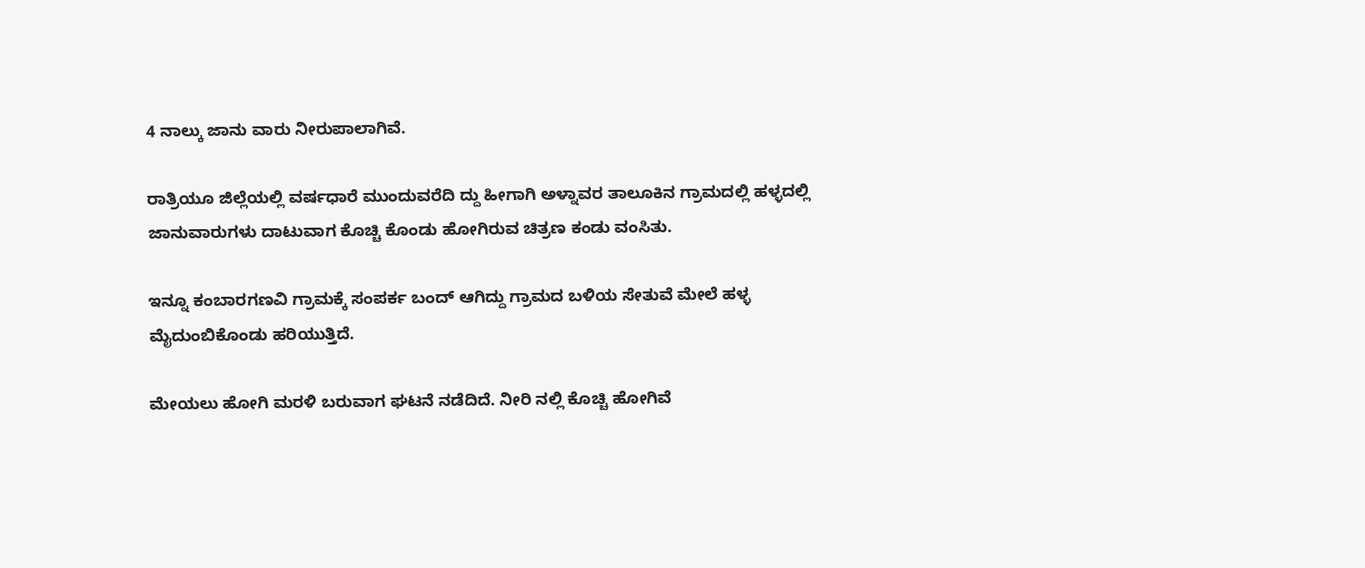4 ನಾಲ್ಕು ಜಾನು ವಾರು ನೀರುಪಾಲಾಗಿವೆ.

ರಾತ್ರಿಯೂ ಜಿಲ್ಲೆಯಲ್ಲಿ ವರ್ಷಧಾರೆ ಮುಂದುವರೆದಿ ದ್ದು ಹೀಗಾಗಿ ಅಳ್ನಾವರ ತಾಲೂಕಿನ ಗ್ರಾಮದಲ್ಲಿ ಹಳ್ಳದಲ್ಲಿ ಜಾನುವಾರುಗಳು ದಾಟುವಾಗ ಕೊಚ್ಚಿ ಕೊಂಡು ಹೋಗಿರುವ ಚಿತ್ರಣ ಕಂಡು ವಂಸಿತು.

ಇನ್ನೂ ಕಂಬಾರಗಣವಿ ಗ್ರಾಮಕ್ಕೆ ಸಂಪರ್ಕ ಬಂದ್ ಆಗಿದ್ದು ಗ್ರಾಮದ ಬಳಿಯ ಸೇತುವೆ ಮೇಲೆ ಹಳ್ಳ ಮೈದುಂಬಿಕೊಂಡು ಹರಿಯುತ್ತಿದೆ.

ಮೇಯಲು ಹೋಗಿ ಮರಳಿ ಬರುವಾಗ ಘಟನೆ ನಡೆದಿದೆ. ನೀರಿ ನಲ್ಲಿ ಕೊಚ್ಚಿ ಹೋಗಿವೆ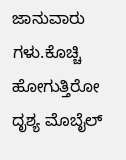ಜಾನುವಾರು ಗಳು.ಕೊಚ್ಚಿ ಹೋಗುತ್ತಿರೋ ದೃಶ್ಯ ಮೊಬೈಲ್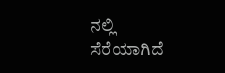ನಲ್ಲಿ ಸೆರೆಯಾಗಿದೆ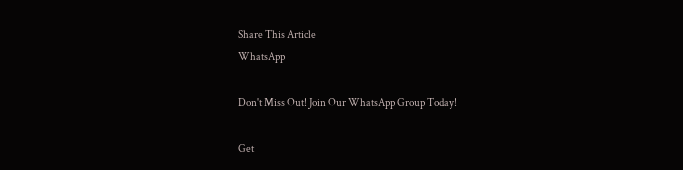Share This Article
WhatsApp

Don't Miss Out! Join Our WhatsApp Group Today!

Get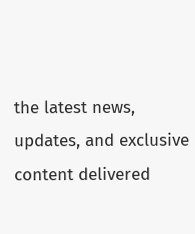the latest news, updates, and exclusive content delivered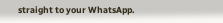straight to your WhatsApp.